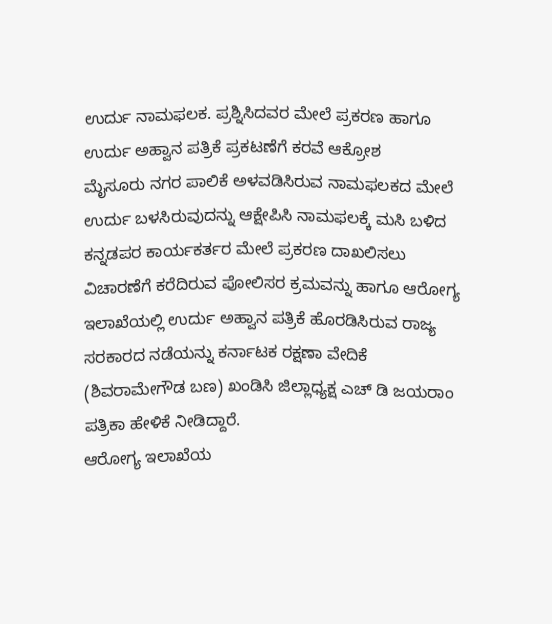ಉರ್ದು ನಾಮಫಲಕ. ಪ್ರಶ್ನಿಸಿದವರ ಮೇಲೆ ಪ್ರಕರಣ ಹಾಗೂ ಉರ್ದು ಅಹ್ವಾನ ಪತ್ರಿಕೆ ಪ್ರಕಟಣೆಗೆ ಕರವೆ ಆಕ್ರೋಶ
ಮೈಸೂರು ನಗರ ಪಾಲಿಕೆ ಅಳವಡಿಸಿರುವ ನಾಮಫಲಕದ ಮೇಲೆ ಉರ್ದು ಬಳಸಿರುವುದನ್ನು ಆಕ್ಷೇಪಿಸಿ ನಾಮಫಲಕ್ಕೆ ಮಸಿ ಬಳಿದ ಕನ್ನಡಪರ ಕಾರ್ಯಕರ್ತರ ಮೇಲೆ ಪ್ರಕರಣ ದಾಖಲಿಸಲು ವಿಚಾರಣೆಗೆ ಕರೆದಿರುವ ಪೋಲಿಸರ ಕ್ರಮವನ್ನು ಹಾಗೂ ಆರೋಗ್ಯ ಇಲಾಖೆಯಲ್ಲಿ ಉರ್ದು ಅಹ್ವಾನ ಪತ್ರಿಕೆ ಹೊರಡಿಸಿರುವ ರಾಜ್ಯ ಸರಕಾರದ ನಡೆಯನ್ನು ಕರ್ನಾಟಕ ರಕ್ಷಣಾ ವೇದಿಕೆ (ಶಿವರಾಮೇಗೌಡ ಬಣ) ಖಂಡಿಸಿ ಜಿಲ್ಲಾಧ್ಯಕ್ಷ ಎಚ್ ಡಿ ಜಯರಾಂ ಪತ್ರಿಕಾ ಹೇಳಿಕೆ ನೀಡಿದ್ದಾರೆ.
ಆರೋಗ್ಯ ಇಲಾಖೆಯ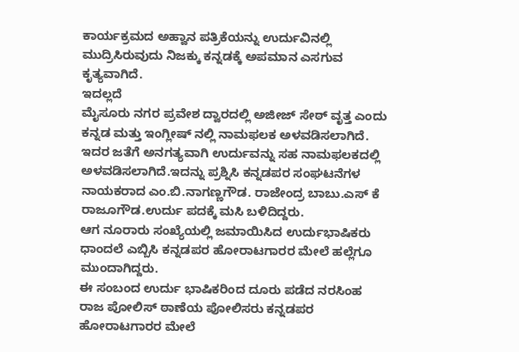ಕಾರ್ಯಕ್ರಮದ ಅಹ್ವಾನ ಪತ್ರಿಕೆಯನ್ನು ಉರ್ದುವಿನಲ್ಲಿ ಮುದ್ರಿಸಿರುವುದು ನಿಜಕ್ಕು ಕನ್ನಡಕ್ಕೆ ಅಪಮಾನ ಎಸಗುವ ಕೃತ್ಯವಾಗಿದೆ.
ಇದಲ್ಲದೆ
ಮೈಸೂರು ನಗರ ಪ್ರವೇಶ ದ್ವಾರದಲ್ಲಿ ಅಜೀಜ್ ಸೇಠ್ ವೃತ್ತ ಎಂದು ಕನ್ನಡ ಮತ್ತು ಇಂಗ್ಲೀಷ್ ನಲ್ಲಿ ನಾಮಫಲಕ ಅಳವಡಿಸಲಾಗಿದೆ.
ಇದರ ಜತೆಗೆ ಅನಗತ್ಯವಾಗಿ ಉರ್ದುವನ್ನು ಸಹ ನಾಮಫಲಕದಲ್ಲಿ ಅಳವಡಿಸಲಾಗಿದೆ.ಇದನ್ನು ಪ್ರಶ್ನಿಸಿ ಕನ್ನಡಪರ ಸಂಘಟನೆಗಳ ನಾಯಕರಾದ ಎಂ.ಬಿ.ನಾಗಣ್ಣಗೌಡ. ರಾಜೇಂದ್ರ ಬಾಬು.ಎಸ್ ಕೆ ರಾಜೂಗೌಡ.ಉರ್ದು ಪದಕ್ಕೆ ಮಸಿ ಬಳಿದಿದ್ದರು.
ಆಗ ನೂರಾರು ಸಂಖ್ಯೆಯಲ್ಲಿ ಜಮಾಯಿಸಿದ ಉರ್ದುಭಾಷಿಕರು ಧಾಂದಲೆ ಎಬ್ಬಿಸಿ ಕನ್ನಡಪರ ಹೋರಾಟಗಾರರ ಮೇಲೆ ಹಲ್ಲೆಗೂ ಮುಂದಾಗಿದ್ದರು.
ಈ ಸಂಬಂದ ಉರ್ದು ಭಾಷಿಕರಿಂದ ದೂರು ಪಡೆದ ನರಸಿಂಹ ರಾಜ ಪೋಲಿಸ್ ಠಾಣೆಯ ಪೋಲಿಸರು ಕನ್ನಡಪರ ಹೋರಾಟಗಾರರ ಮೇಲೆ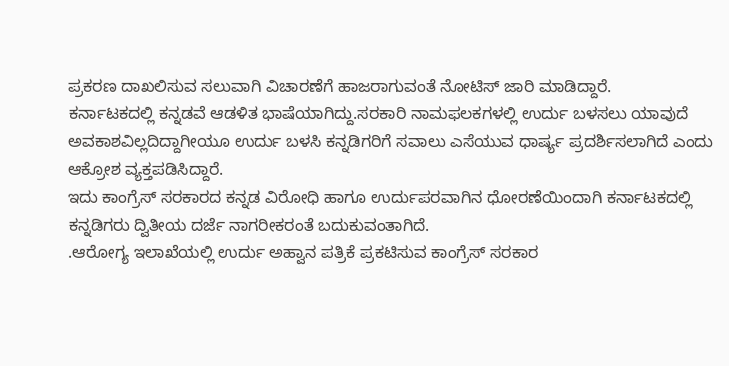ಪ್ರಕರಣ ದಾಖಲಿಸುವ ಸಲುವಾಗಿ ವಿಚಾರಣೆಗೆ ಹಾಜರಾಗುವಂತೆ ನೋಟಿಸ್ ಜಾರಿ ಮಾಡಿದ್ದಾರೆ.
ಕರ್ನಾಟಕದಲ್ಲಿ ಕನ್ನಡವೆ ಆಡಳಿತ ಭಾಷೆಯಾಗಿದ್ದು.ಸರಕಾರಿ ನಾಮಫಲಕಗಳಲ್ಲಿ ಉರ್ದು ಬಳಸಲು ಯಾವುದೆ ಅವಕಾಶವಿಲ್ಲದಿದ್ದಾಗೀಯೂ ಉರ್ದು ಬಳಸಿ ಕನ್ನಡಿಗರಿಗೆ ಸವಾಲು ಎಸೆಯುವ ಧಾರ್ಷ್ಯ ಪ್ರದರ್ಶಿಸಲಾಗಿದೆ ಎಂದು ಆಕ್ರೋಶ ವ್ಯಕ್ತಪಡಿಸಿದ್ದಾರೆ.
ಇದು ಕಾಂಗ್ರೆಸ್ ಸರಕಾರದ ಕನ್ನಡ ವಿರೋಧಿ ಹಾಗೂ ಉರ್ದುಪರವಾಗಿನ ಧೋರಣೆಯಿಂದಾಗಿ ಕರ್ನಾಟಕದಲ್ಲಿ ಕನ್ನಡಿಗರು ದ್ವಿತೀಯ ದರ್ಜೆ ನಾಗರೀಕರಂತೆ ಬದುಕುವಂತಾಗಿದೆ.
.ಆರೋಗ್ಯ ಇಲಾಖೆಯಲ್ಲಿ ಉರ್ದು ಅಹ್ವಾನ ಪತ್ರಿಕೆ ಪ್ರಕಟಿಸುವ ಕಾಂಗ್ರೆಸ್ ಸರಕಾರ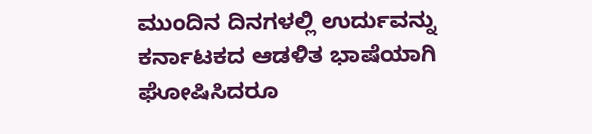ಮುಂದಿನ ದಿನಗಳಲ್ಲಿ ಉರ್ದುವನ್ನು ಕರ್ನಾಟಕದ ಆಡಳಿತ ಭಾಷೆಯಾಗಿ ಘೋಷಿಸಿದರೂ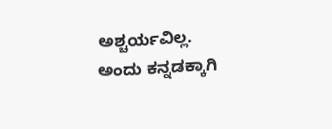ಅಶ್ಚರ್ಯವಿಲ್ಲ.
ಅಂದು ಕನ್ನಡಕ್ಕಾಗಿ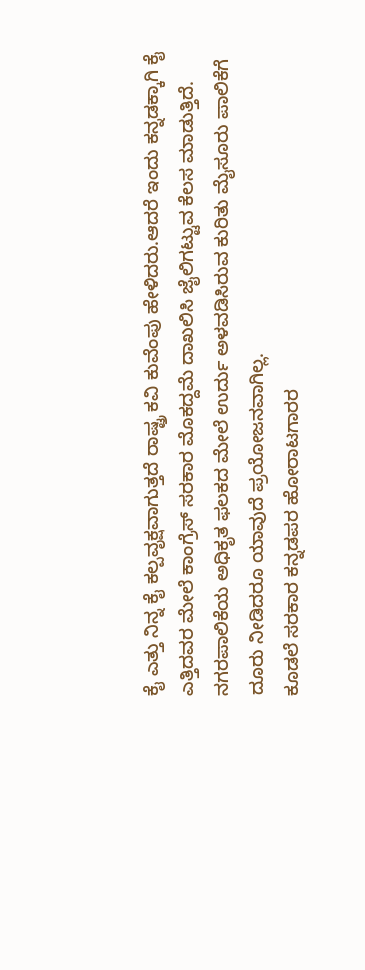ಕೈ ಎತ್ತು ನಿನ್ನ ಕೈ ಕಲ್ಪವೃಕ್ಷವಾಗುತ್ತದೆ ರಾಷ್ಟ್ರ ಕವಿ ಕುವೆಂಪು ಹೇಳಿದರು.ಆದರೆ ಇಂದು ಕನ್ನಡಕ್ಕಾಗಿ ಕೈ ಎತ್ತಿದವರ ಮೇಲೆ ಕಾಂಗ್ರೆಸ್ ಸರಕಾರ ಮೊಕದ್ದಮೆ ದಾಖಲಿಸಿ ಜೈಲಿಗಟ್ಟುವ ಕೆಲಸ ಮಾಡುತ್ತಿದೆ.
ನಗರಪಾಲಿಕೆಯ ಅಧಿಕೃತ ಫಲಕದ ಮೇಲೆ ಉರ್ದು ಅಳವಡಿಸಿರುವ ಕುರಿತು ಮೈಸೂರು ಪಾಲಿಕೆಗೆ ದೂರು ನೀಡಿದರೂ ಯಾವುದೆ ಪ್ರಯೋಜನವಾಗಿಲ್ಲ.
ಕೂಡಲೆ ಸರಕಾರ ಕನ್ನಡಪರ ಹೋರಾಟಗಾರರ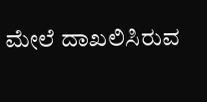ಮೇಲೆ ದಾಖಲಿಸಿರುವ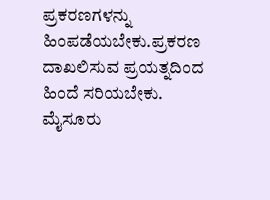ಪ್ರಕರಣಗಳನ್ನು ಹಿಂಪಡೆಯಬೇಕು.ಪ್ರಕರಣ ದಾಖಲಿಸುವ ಪ್ರಯತ್ನದಿಂದ ಹಿಂದೆ ಸರಿಯಬೇಕು.
ಮೈಸೂರು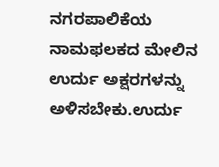ನಗರಪಾಲಿಕೆಯ ನಾಮಫಲಕದ ಮೇಲಿನ ಉರ್ದು ಅಕ್ಷರಗಳನ್ನು ಅಳಿಸಬೇಕು.ಉರ್ದು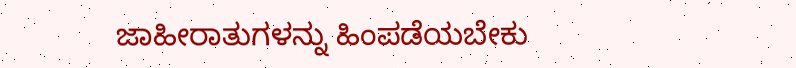ಜಾಹೀರಾತುಗಳನ್ನು ಹಿಂಪಡೆಯಬೇಕು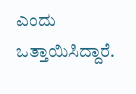ಎಂದು ಒತ್ತಾಯಿಸಿದ್ದಾರೆ.